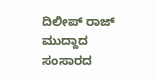ದಿಲೀಪ್ ರಾಜ್ ಮುದ್ದಾದ ಸಂಸಾರದ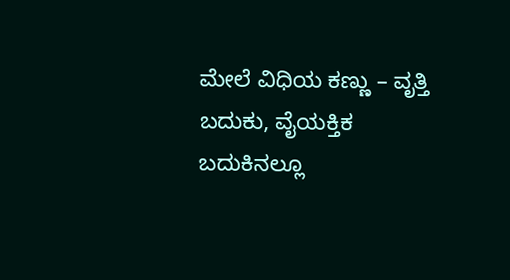ಮೇಲೆ ವಿಧಿಯ ಕಣ್ಣು – ವೃತ್ತಿ ಬದುಕು, ವೈಯಕ್ತಿಕ ಬದುಕಿನಲ್ಲೂ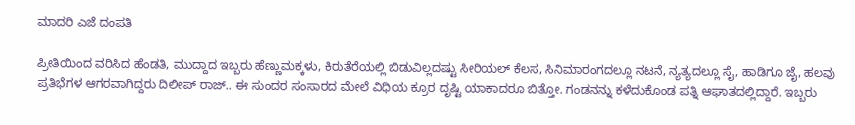ಮಾದರಿ ಎಜೆ ದಂಪತಿ

ಪ್ರೀತಿಯಿಂದ ವರಿಸಿದ ಹೆಂಡತಿ, ಮುದ್ದಾದ ಇಬ್ಬರು ಹೆಣ್ಣುಮಕ್ಕಳು, ಕಿರುತೆರೆಯಲ್ಲಿ ಬಿಡುವಿಲ್ಲದಷ್ಟು ಸೀರಿಯಲ್ ಕೆಲಸ, ಸಿನಿಮಾರಂಗದಲ್ಲೂ ನಟನೆ, ನ್ಯತ್ಯದಲ್ಲೂ ಸೈ, ಹಾಡಿಗೂ ಜೈ, ಹಲವು ಪ್ರತಿಭೆಗಳ ಆಗರವಾಗಿದ್ದರು ದಿಲೀಪ್ ರಾಜ್.. ಈ ಸುಂದರ ಸಂಸಾರದ ಮೇಲೆ ವಿಧಿಯ ಕ್ರೂರ ದೃಷ್ಟಿ ಯಾಕಾದರೂ ಬಿತ್ತೋ. ಗಂಡನನ್ನು ಕಳೆದುಕೊಂಡ ಪತ್ನಿ ಆಘಾತದಲ್ಲಿದ್ದಾರೆ. ಇಬ್ಬರು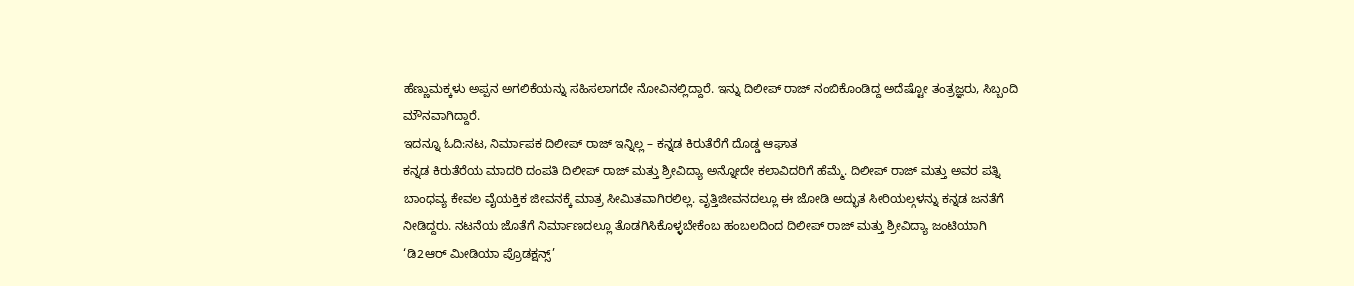ಹೆಣ್ಣುಮಕ್ಕಳು ಅಪ್ಪನ ಅಗಲಿಕೆಯನ್ನು ಸಹಿಸಲಾಗದೇ ನೋವಿನಲ್ಲಿದ್ದಾರೆ. ಇನ್ನು ದಿಲೀಪ್ ರಾಜ್ ನಂಬಿಕೊಂಡಿದ್ದ ಅದೆಷ್ಟೋ ತಂತ್ರಜ್ಞರು, ಸಿಬ್ಬಂದಿ ಮೌನವಾಗಿದ್ದಾರೆ.
ಇದನ್ನೂ ಓದಿ:ನಟ, ನಿರ್ಮಾಪಕ ದಿಲೀಪ್ ರಾಜ್ ಇನ್ನಿಲ್ಲ – ಕನ್ನಡ ಕಿರುತೆರೆಗೆ ದೊಡ್ಡ ಆಘಾತ
ಕನ್ನಡ ಕಿರುತೆರೆಯ ಮಾದರಿ ದಂಪತಿ ದಿಲೀಪ್ ರಾಜ್ ಮತ್ತು ಶ್ರೀವಿದ್ಯಾ ಅನ್ನೋದೇ ಕಲಾವಿದರಿಗೆ ಹೆಮ್ಮೆ. ದಿಲೀಪ್ ರಾಜ್ ಮತ್ತು ಅವರ ಪತ್ನಿ ಬಾಂಧವ್ಯ ಕೇವಲ ವೈಯಕ್ತಿಕ ಜೀವನಕ್ಕೆ ಮಾತ್ರ ಸೀಮಿತವಾಗಿರಲಿಲ್ಲ. ವೃತ್ತಿಜೀವನದಲ್ಲೂ ಈ ಜೋಡಿ ಅದ್ಭುತ ಸೀರಿಯಲ್ಗಳನ್ನು ಕನ್ನಡ ಜನತೆಗೆ ನೀಡಿದ್ದರು. ನಟನೆಯ ಜೊತೆಗೆ ನಿರ್ಮಾಣದಲ್ಲೂ ತೊಡಗಿಸಿಕೊಳ್ಳಬೇಕೆಂಬ ಹಂಬಲದಿಂದ ದಿಲೀಪ್ ರಾಜ್ ಮತ್ತು ಶ್ರೀವಿದ್ಯಾ ಜಂಟಿಯಾಗಿ ‘ಡಿ2ಆರ್ ಮೀಡಿಯಾ ಪ್ರೊಡಕ್ಷನ್ಸ್’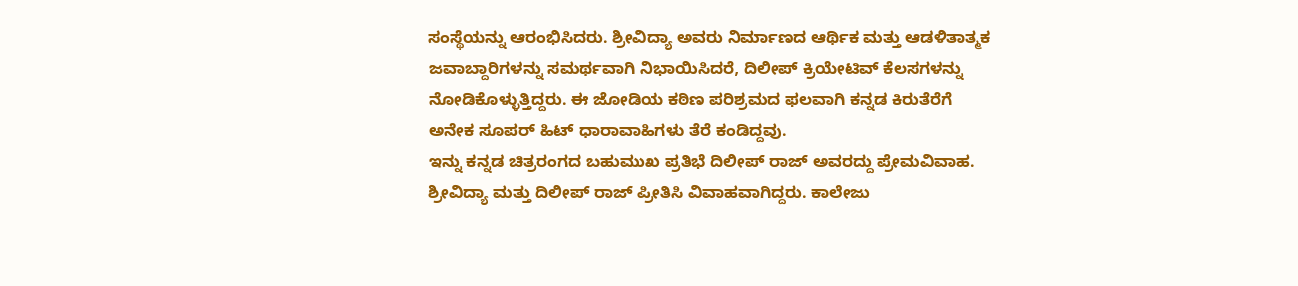ಸಂಸ್ಥೆಯನ್ನು ಆರಂಭಿಸಿದರು. ಶ್ರೀವಿದ್ಯಾ ಅವರು ನಿರ್ಮಾಣದ ಆರ್ಥಿಕ ಮತ್ತು ಆಡಳಿತಾತ್ಮಕ ಜವಾಬ್ದಾರಿಗಳನ್ನು ಸಮರ್ಥವಾಗಿ ನಿಭಾಯಿಸಿದರೆ, ದಿಲೀಪ್ ಕ್ರಿಯೇಟಿವ್ ಕೆಲಸಗಳನ್ನು ನೋಡಿಕೊಳ್ಳುತ್ತಿದ್ದರು. ಈ ಜೋಡಿಯ ಕಠಿಣ ಪರಿಶ್ರಮದ ಫಲವಾಗಿ ಕನ್ನಡ ಕಿರುತೆರೆಗೆ ಅನೇಕ ಸೂಪರ್ ಹಿಟ್ ಧಾರಾವಾಹಿಗಳು ತೆರೆ ಕಂಡಿದ್ದವು.
ಇನ್ನು ಕನ್ನಡ ಚಿತ್ರರಂಗದ ಬಹುಮುಖ ಪ್ರತಿಭೆ ದಿಲೀಪ್ ರಾಜ್ ಅವರದ್ದು ಪ್ರೇಮವಿವಾಹ. ಶ್ರೀವಿದ್ಯಾ ಮತ್ತು ದಿಲೀಪ್ ರಾಜ್ ಪ್ರೀತಿಸಿ ವಿವಾಹವಾಗಿದ್ದರು. ಕಾಲೇಜು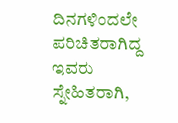ದಿನಗಳಿಂದಲೇ ಪರಿಚಿತರಾಗಿದ್ದ ಇವರು ಸ್ನೇಹಿತರಾಗಿ,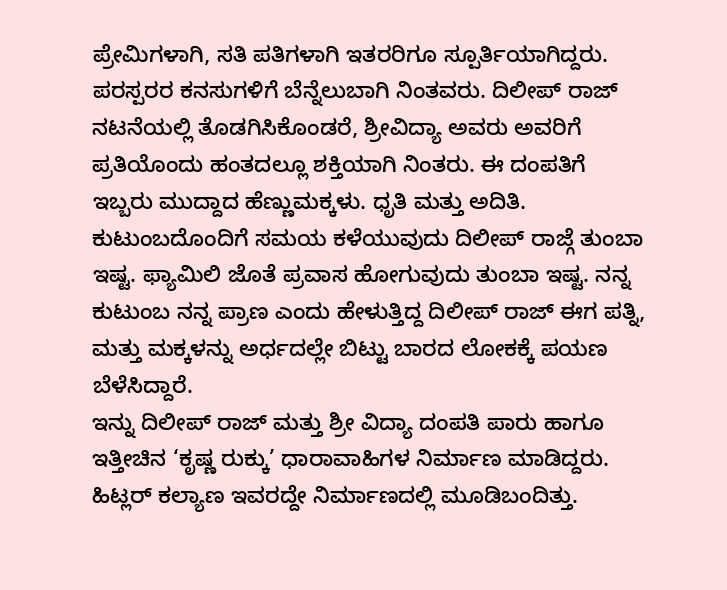ಪ್ರೇಮಿಗಳಾಗಿ, ಸತಿ ಪತಿಗಳಾಗಿ ಇತರರಿಗೂ ಸ್ಪೂರ್ತಿಯಾಗಿದ್ದರು. ಪರಸ್ಪರರ ಕನಸುಗಳಿಗೆ ಬೆನ್ನೆಲುಬಾಗಿ ನಿಂತವರು. ದಿಲೀಪ್ ರಾಜ್ ನಟನೆಯಲ್ಲಿ ತೊಡಗಿಸಿಕೊಂಡರೆ, ಶ್ರೀವಿದ್ಯಾ ಅವರು ಅವರಿಗೆ ಪ್ರತಿಯೊಂದು ಹಂತದಲ್ಲೂ ಶಕ್ತಿಯಾಗಿ ನಿಂತರು. ಈ ದಂಪತಿಗೆ ಇಬ್ಬರು ಮುದ್ದಾದ ಹೆಣ್ಣುಮಕ್ಕಳು. ಧೃತಿ ಮತ್ತು ಅದಿತಿ. ಕುಟುಂಬದೊಂದಿಗೆ ಸಮಯ ಕಳೆಯುವುದು ದಿಲೀಪ್ ರಾಜ್ಗೆ ತುಂಬಾ ಇಷ್ಟ. ಫ್ಯಾಮಿಲಿ ಜೊತೆ ಪ್ರವಾಸ ಹೋಗುವುದು ತುಂಬಾ ಇಷ್ಟ. ನನ್ನ ಕುಟುಂಬ ನನ್ನ ಪ್ರಾಣ ಎಂದು ಹೇಳುತ್ತಿದ್ದ ದಿಲೀಪ್ ರಾಜ್ ಈಗ ಪತ್ನಿ, ಮತ್ತು ಮಕ್ಕಳನ್ನು ಅರ್ಧದಲ್ಲೇ ಬಿಟ್ಟು ಬಾರದ ಲೋಕಕ್ಕೆ ಪಯಣ ಬೆಳೆಸಿದ್ದಾರೆ.
ಇನ್ನು ದಿಲೀಪ್ ರಾಜ್ ಮತ್ತು ಶ್ರೀ ವಿದ್ಯಾ ದಂಪತಿ ಪಾರು ಹಾಗೂ ಇತ್ತೀಚಿನ ‘ಕೃಷ್ಣ ರುಕ್ಕು’ ಧಾರಾವಾಹಿಗಳ ನಿರ್ಮಾಣ ಮಾಡಿದ್ದರು. ಹಿಟ್ಲರ್ ಕಲ್ಯಾಣ ಇವರದ್ದೇ ನಿರ್ಮಾಣದಲ್ಲಿ ಮೂಡಿಬಂದಿತ್ತು.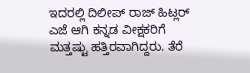ಇದರಲ್ಲಿ ದಿಲೀಪ್ ರಾಜ್ ಹಿಟ್ಲರ್ ಎಜೆ ಆಗಿ ಕನ್ನಡ ವೀಕ್ಷಕರಿಗೆ ಮತ್ತಷ್ಟು ಹತ್ತಿರವಾಗಿದ್ದರು. ತೆರೆ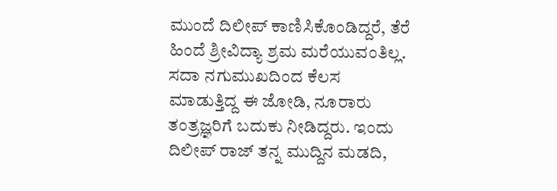ಮುಂದೆ ದಿಲೀಪ್ ಕಾಣಿಸಿಕೊಂಡಿದ್ದರೆ, ತೆರೆ ಹಿಂದೆ ಶ್ರೀವಿದ್ಯಾ ಶ್ರಮ ಮರೆಯುವಂತಿಲ್ಲ. ಸದಾ ನಗುಮುಖದಿಂದ ಕೆಲಸ ಮಾಡುತ್ತಿದ್ದ ಈ ಜೋಡಿ, ನೂರಾರು ತಂತ್ರಜ್ಞರಿಗೆ ಬದುಕು ನೀಡಿದ್ದರು. ಇಂದು ದಿಲೀಪ್ ರಾಜ್ ತನ್ನ ಮುದ್ದಿನ ಮಡದಿ,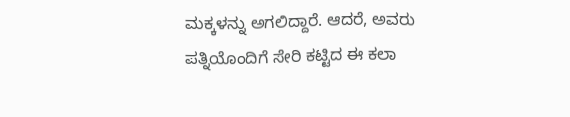ಮಕ್ಕಳನ್ನು ಅಗಲಿದ್ದಾರೆ. ಆದರೆ, ಅವರು ಪತ್ನಿಯೊಂದಿಗೆ ಸೇರಿ ಕಟ್ಟಿದ ಈ ಕಲಾ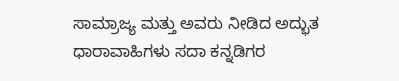ಸಾಮ್ರಾಜ್ಯ ಮತ್ತು ಅವರು ನೀಡಿದ ಅದ್ಭುತ ಧಾರಾವಾಹಿಗಳು ಸದಾ ಕನ್ನಡಿಗರ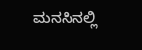ಮನಸಿನಲ್ಲಿ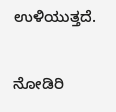ಉಳಿಯುತ್ತದೆ.

ನೋಡಿರಿ